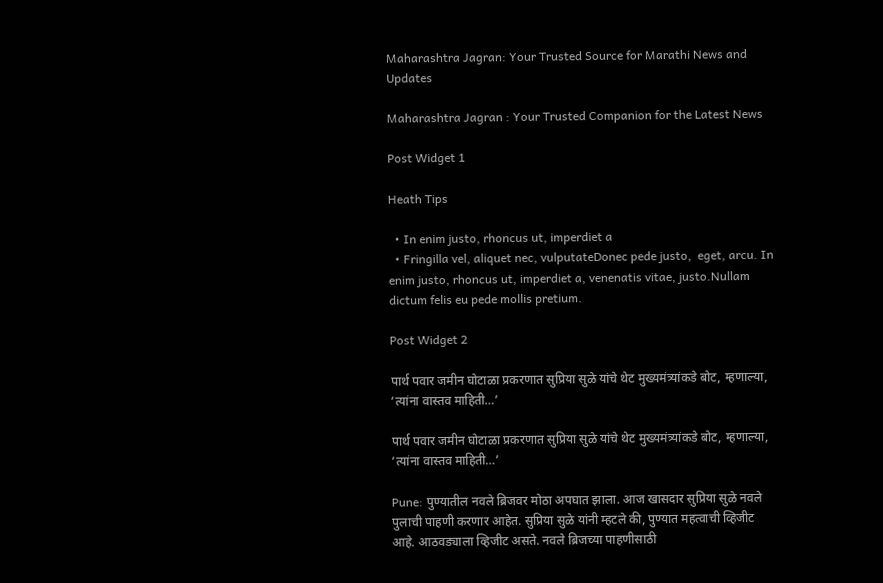Maharashtra Jagran: Your Trusted Source for Marathi News and Updates

Maharashtra Jagran : Your Trusted Companion for the Latest News

Post Widget 1

Heath Tips

  • In enim justo, rhoncus ut, imperdiet a
  • Fringilla vel, aliquet nec, vulputateDonec pede justo,  eget, arcu. In enim justo, rhoncus ut, imperdiet a, venenatis vitae, justo.Nullam dictum felis eu pede mollis pretium.

Post Widget 2

पार्थ पवार जमीन घोटाळा प्रकरणात सुप्रिया सुळे यांचे थेट मुख्यमंत्र्यांकडे बोट, म्हणाल्या, ‘त्यांना वास्तव माहिती…’

पार्थ पवार जमीन घोटाळा प्रकरणात सुप्रिया सुळे यांचे थेट मुख्यमंत्र्यांकडे बोट, म्हणाल्या, ‘त्यांना वास्तव माहिती…’

Pune: पुण्यातील नवले ब्रिजवर मोठा अपघात झाला. आज खासदार सुप्रिया सुळे नवले पुलाची पाहणी करणार आहेत. सुप्रिया सुळे यांनी म्हटले की, पुण्यात महत्वाची व्हिजीट आहे. आठवड्याला व्हिजीट असते. नवले ब्रिजच्या पाहणीसाठी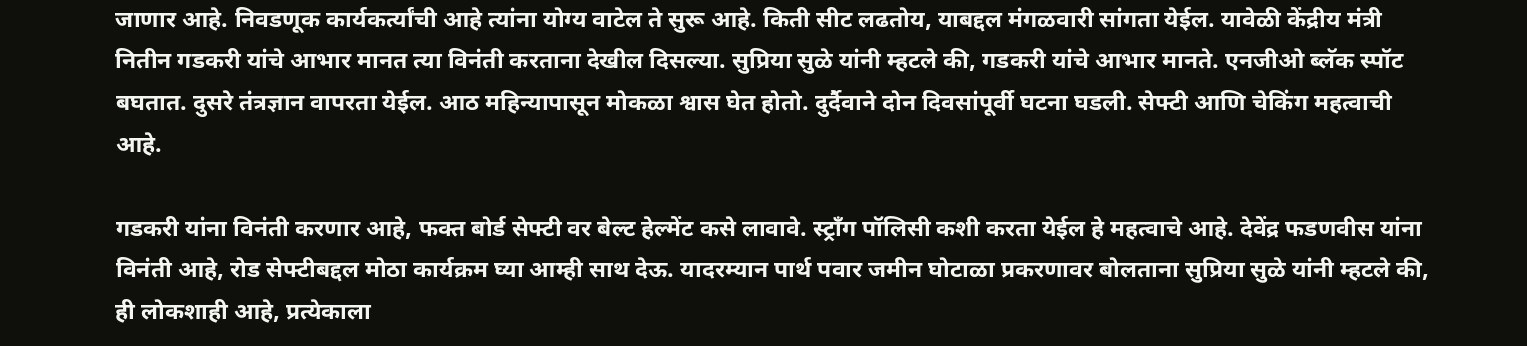जाणार आहे. निवडणूक कार्यकर्त्यांची आहे त्यांना योग्य वाटेल ते सुरू आहे. किती सीट लढतोय, याबद्दल मंगळवारी सांगता येईल. यावेळी केंद्रीय मंत्री नितीन गडकरी यांचे आभार मानत त्या विनंती करताना देखील दिसल्या. सुप्रिया सुळे यांनी म्हटले की, गडकरी यांचे आभार मानते. एनजीओ ब्लॅक स्पॉट बघतात. दुसरे तंत्रज्ञान वापरता येईल. आठ महिन्यापासून मोकळा श्वास घेत होतो. दुर्दैवाने दोन दिवसांपूर्वी घटना घडली. सेफ्टी आणि चेकिंग महत्वाची आहे.

गडकरी यांना विनंती करणार आहे, फक्त बोर्ड सेफ्टी वर बेल्ट हेल्मेंट कसे लावावे. स्ट्रॉंग पॉलिसी कशी करता येईल हे महत्वाचे आहे. देवेंद्र फडणवीस यांना विनंती आहे, रोड सेफ्टीबद्दल मोठा कार्यक्रम घ्या आम्ही साथ देऊ. यादरम्यान पार्थ पवार जमीन घोटाळा प्रकरणावर बोलताना सुप्रिया सुळे यांनी म्हटले की, ही लोकशाही आहे, प्रत्येकाला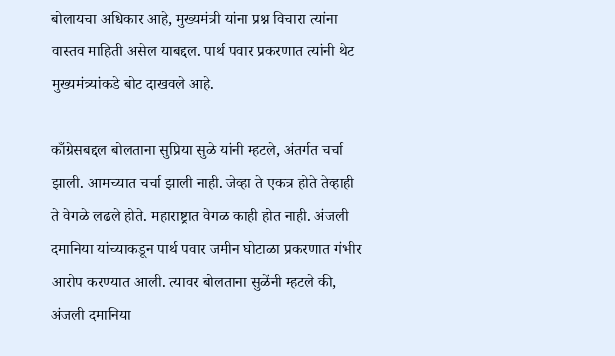बोलायचा अधिकार आहे, मुख्यमंत्री यांना प्रश्न विचारा त्यांना वास्तव माहिती असेल याबद्दल. पार्थ पवार प्रकरणात त्यांनी थेट मुख्यमंत्र्यांकडे बोट दाखवले आहे.

काँग्रेसबद्दल बोलताना सुप्रिया सुळे यांनी म्हटले, अंतर्गत चर्चा झाली. आमच्यात चर्चा झाली नाही. जेव्हा ते एकत्र होते तेव्हाही ते वेगळे लढले होते. महाराष्ट्रात वेगळ काही होत नाही. अंजली दमानिया यांच्याकडून पार्थ पवार जमीन घोटाळा प्रकरणात गंभीर आरोप करण्यात आली. त्यावर बोलताना सुळेंनी म्हटले की, अंजली दमानिया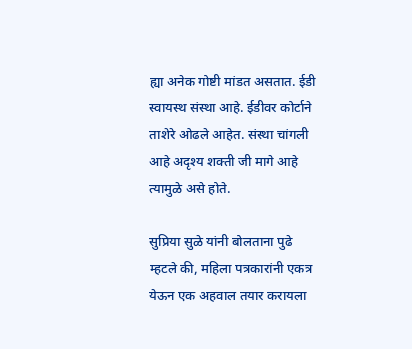ह्या अनेक गोष्टी मांडत असतात. ईडी स्वायस्थ संस्था आहे. ईडीवर कोर्टाने ताशेरे ओढले आहेत. संस्था चांगली आहे अदृश्य शक्ती जी मागे आहे त्यामुळे असे होते.

सुप्रिया सुळे यांनी बोलताना पुढे म्हटले की, महिला पत्रकारांनी एकत्र येऊन एक अहवाल तयार करायला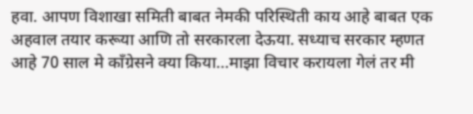हवा. आपण विशाखा समिती बाबत नेमकी परिस्थिती काय आहे बाबत एक अहवाल तयार करूया आणि तो सरकारला देऊया. सध्याच सरकार म्हणत आहे 70 साल मे काँग्रेसने क्या किया…माझा विचार करायला गेलं तर मी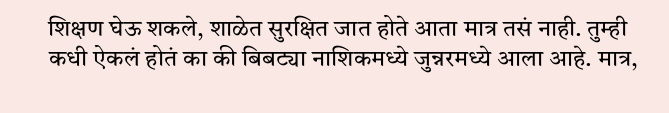शिक्षण घेऊ शकले, शाळेत सुरक्षित जात होते आता मात्र तसं नाही. तुम्ही कधी ऐकलं होतं का की बिबट्या नाशिकमध्ये जुन्नरमध्ये आला आहे. मात्र,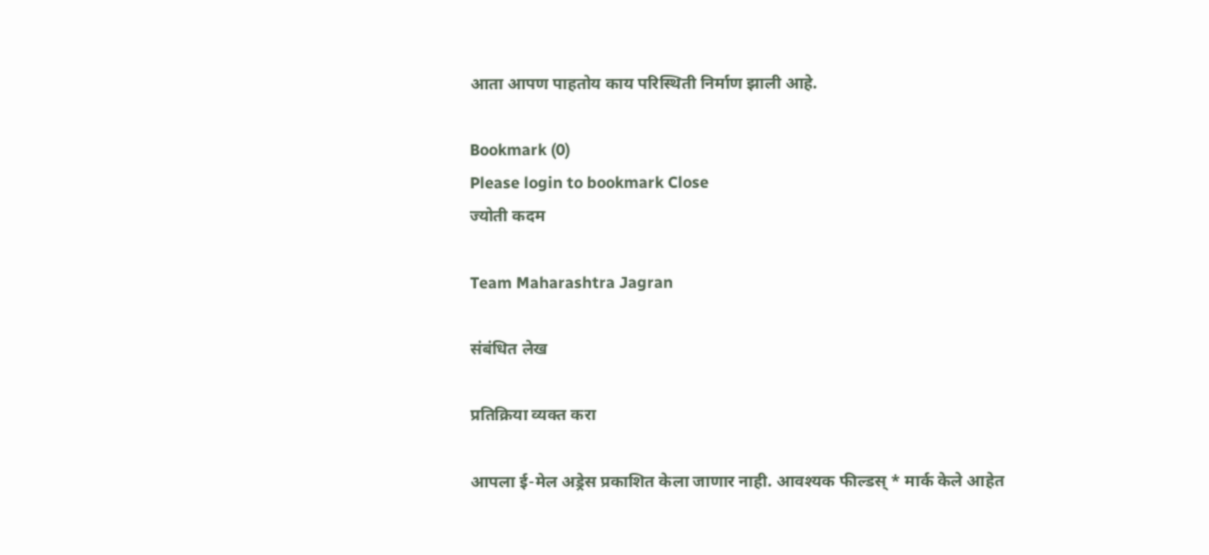आता आपण पाहतोय काय परिस्थिती निर्माण झाली आहे.

Bookmark (0)
Please login to bookmark Close
ज्योती कदम

Team Maharashtra Jagran

संबंधित लेख

प्रतिक्रिया व्यक्त करा

आपला ई-मेल अड्रेस प्रकाशित केला जाणार नाही. आवश्यक फील्डस् * मार्क केले आहेत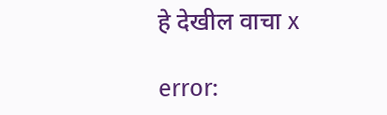हे देखील वाचा x

error: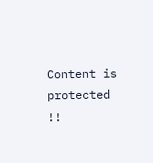Content is protected !!